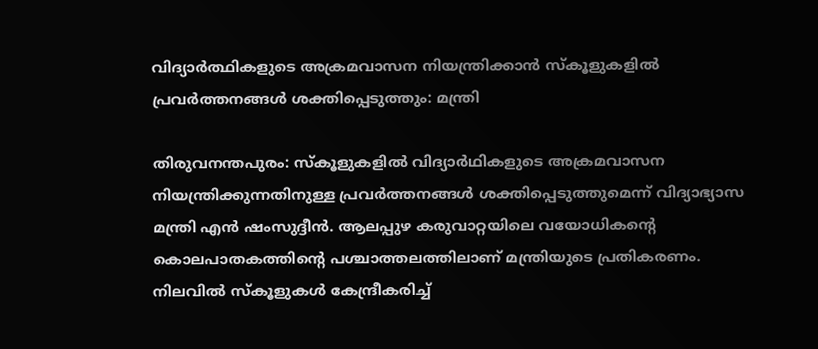വിദ്യാര്‍ത്ഥികളുടെ അക്രമവാസന നിയന്ത്രിക്കാന്‍ സ്‌കൂളുകളിൽ പ്രവര്‍ത്തനങ്ങള്‍ ശക്തിപ്പെടുത്തും: മന്ത്രി

തിരുവനന്തപുരം: സ്‌കൂളുകളില്‍ വിദ്യാര്‍ഥികളുടെ അക്രമവാസന നിയന്ത്രിക്കുന്നതിനുള്ള പ്രവര്‍ത്തനങ്ങള്‍ ശക്തിപ്പെടുത്തുമെന്ന് വിദ്യാഭ്യാസ മന്ത്രി എന്‍ ഷംസുദ്ദീന്‍. ആലപ്പുഴ കരുവാറ്റയിലെ വയോധികന്റെ കൊലപാതകത്തിന്റെ പശ്ചാത്തലത്തിലാണ് മന്ത്രിയുടെ പ്രതികരണം. നിലവില്‍ സ്‌കൂളുകള്‍ കേന്ദ്രീകരിച്ച്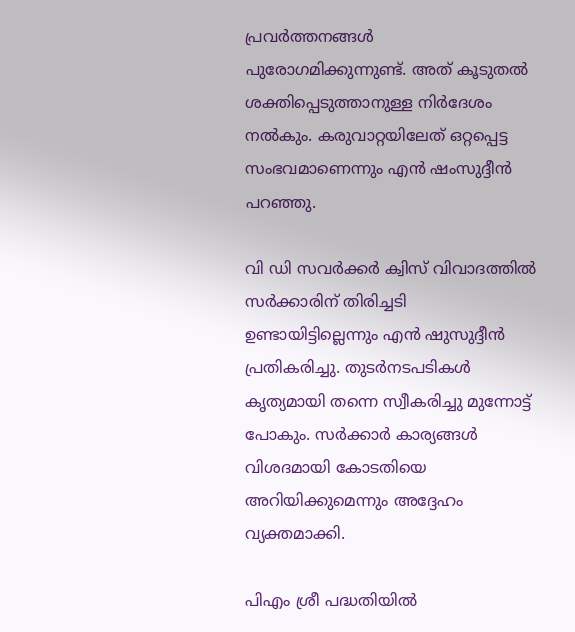പ്രവര്‍ത്തനങ്ങള്‍ പുരോഗമിക്കുന്നുണ്ട്. അത് കൂടുതല്‍ ശക്തിപ്പെടുത്താനുള്ള നിര്‍ദേശം നല്‍കും. കരുവാറ്റയിലേത് ഒറ്റപ്പെട്ട സംഭവമാണെന്നും എന്‍ ഷംസുദ്ദീന്‍ പറഞ്ഞു.

വി ഡി സവര്‍ക്കര്‍ ക്വിസ് വിവാദത്തില്‍ സര്‍ക്കാരിന് തിരിച്ചടി ഉണ്ടായിട്ടില്ലെന്നും എന്‍ ഷുസുദ്ദീന്‍ പ്രതികരിച്ചു. തുടര്‍നടപടികള്‍ കൃത്യമായി തന്നെ സ്വീകരിച്ചു മുന്നോട്ട് പോകും. സര്‍ക്കാര്‍ കാര്യങ്ങള്‍ വിശദമായി കോടതിയെ അറിയിക്കുമെന്നും അദ്ദേഹം വ്യക്തമാക്കി.

പിഎം ശ്രീ പദ്ധതിയില്‍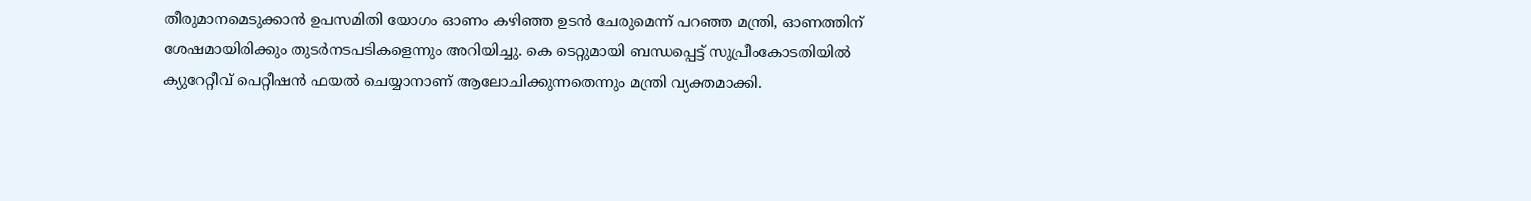തീരുമാനമെടുക്കാന്‍ ഉപസമിതി യോഗം ഓണം കഴിഞ്ഞ ഉടന്‍ ചേരുമെന്ന് പറഞ്ഞ മന്ത്രി, ഓണത്തിന് ശേഷമായിരിക്കും തുടര്‍നടപടികളെന്നും അറിയിച്ചു. കെ ടെറ്റുമായി ബന്ധപ്പെട്ട് സുപ്രീംകോടതിയില്‍ ക്യുറേറ്റീവ് പെറ്റീഷന്‍ ഫയല്‍ ചെയ്യാനാണ് ആലോചിക്കുന്നതെന്നും മന്ത്രി വ്യക്തമാക്കി.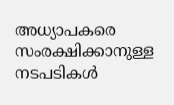അധ്യാപകരെ സംരക്ഷിക്കാനുള്ള നടപടികള്‍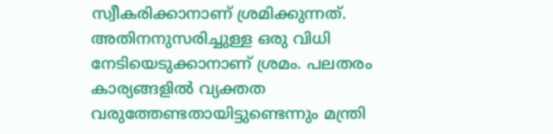സ്വീകരിക്കാനാണ് ശ്രമിക്കുന്നത്. അതിനനുസരിച്ചുള്ള ഒരു വിധി നേടിയെടുക്കാനാണ് ശ്രമം. പലതരം കാര്യങ്ങളില്‍ വ്യക്തത വരുത്തേണ്ടതായിട്ടുണ്ടെന്നും മന്ത്രി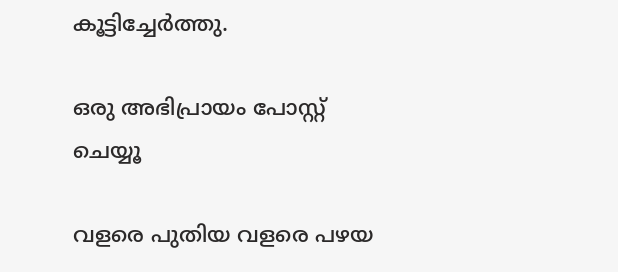കൂട്ടിച്ചേര്‍ത്തു.

ഒരു അഭിപ്രായം പോസ്റ്റ് ചെയ്യൂ

വളരെ പുതിയ വളരെ പഴയ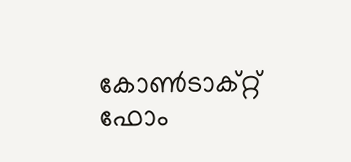കോൺടാക്റ്റ് ഫോം